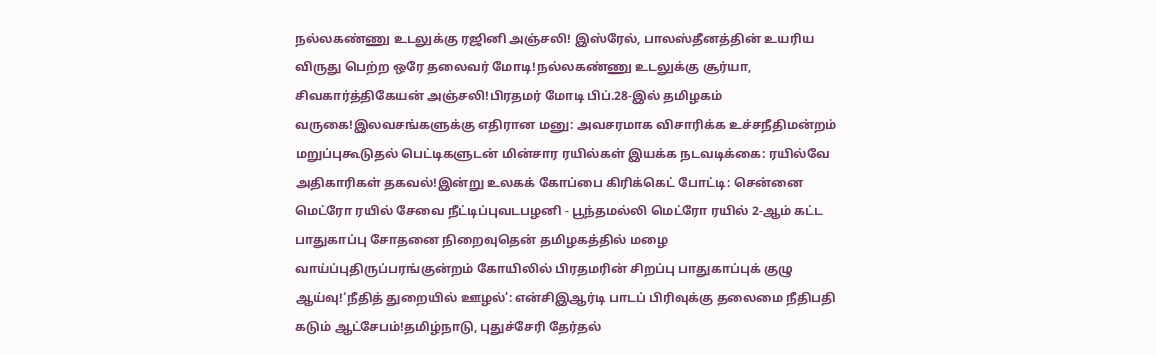நல்லகண்ணு உடலுக்கு ரஜினி அஞ்சலி! இஸ்ரேல், பாலஸ்தீனத்தின் உயரிய விருது பெற்ற ஒரே தலைவர் மோடி!நல்லகண்ணு உடலுக்கு சூர்யா, சிவகார்த்திகேயன் அஞ்சலி!பிரதமர் மோடி பிப்.28-இல் தமிழகம் வருகை!இலவசங்களுக்கு எதிரான மனு: அவசரமாக விசாரிக்க உச்சநீதிமன்றம் மறுப்புகூடுதல் பெட்டிகளுடன் மின்சார ரயில்கள் இயக்க நடவடிக்கை: ரயில்வே அதிகாரிகள் தகவல்!இன்று உலகக் கோப்பை கிரிக்கெட் போட்டி: சென்னை மெட்ரோ ரயில் சேவை நீட்டிப்புவடபழனி - பூந்தமல்லி மெட்ரோ ரயில் 2-ஆம் கட்ட பாதுகாப்பு சோதனை நிறைவுதென் தமிழகத்தில் மழை வாய்ப்புதிருப்பரங்குன்றம் கோயிலில் பிரதமரின் சிறப்பு பாதுகாப்புக் குழு ஆய்வு!‘நீதித் துறையில் ஊழல்’: என்சிஇஆர்டி பாடப் பிரிவுக்கு தலைமை நீதிபதி கடும் ஆட்சேபம்!தமிழ்நாடு, புதுச்சேரி தேர்தல்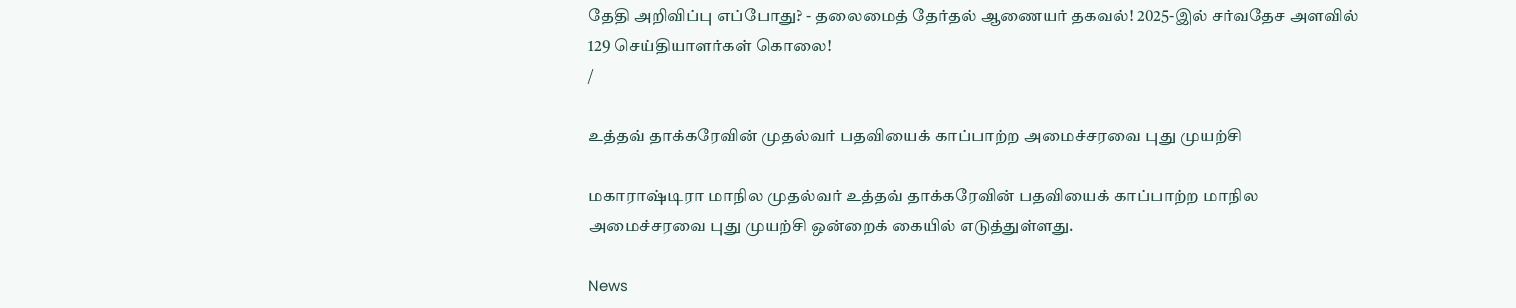தேதி அறிவிப்பு எப்போது? - தலைமைத் தேர்தல் ஆணையர் தகவல்! 2025-இல் சர்வதேச அளவில் 129 செய்தியாளர்கள் கொலை!
/

உத்தவ் தாக்கரேவின் முதல்வர் பதவியைக் காப்பாற்ற அமைச்சரவை புது முயற்சி

மகாராஷ்டிரா மாநில முதல்வர் உத்தவ் தாக்கரேவின் பதவியைக் காப்பாற்ற மாநில அமைச்சரவை புது முயற்சி ஒன்றைக் கையில் எடுத்துள்ளது.

News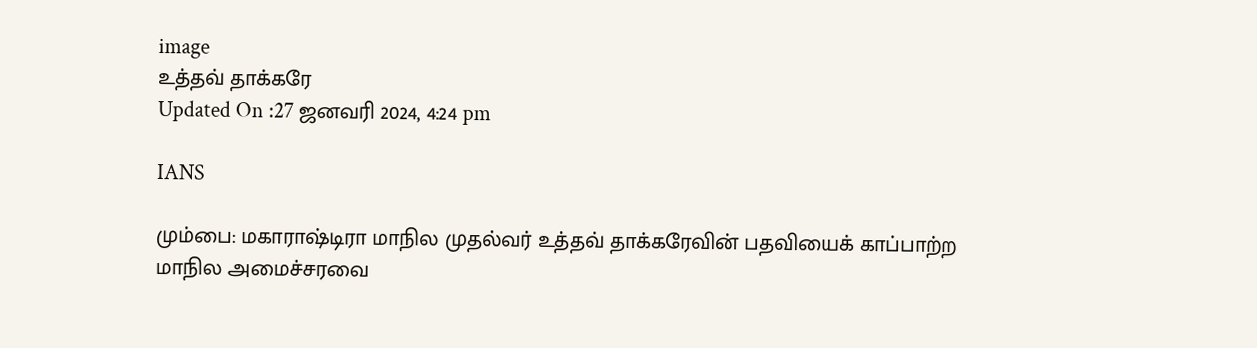image
உத்தவ் தாக்கரே
Updated On :27 ஜனவரி 2024, 4:24 pm

IANS

மும்பை: மகாராஷ்டிரா மாநில முதல்வர் உத்தவ் தாக்கரேவின் பதவியைக் காப்பாற்ற மாநில அமைச்சரவை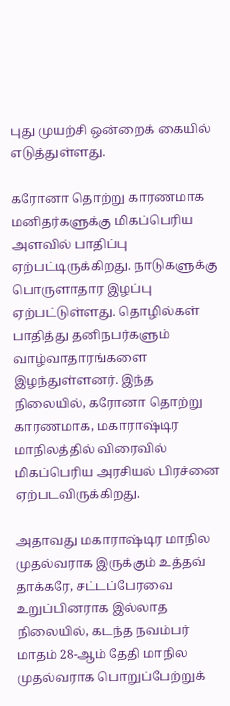புது முயற்சி ஒன்றைக் கையில் எடுத்துள்ளது.

கரோனா தொற்று காரணமாக மனிதர்களுக்கு மிகப்பெரிய அளவில் பாதிப்பு ஏற்பட்டிருக்கிறது. நாடுகளுக்கு பொருளாதார இழப்பு ஏற்பட்டுள்ளது. தொழில்கள் பாதித்து தனிநபர்களும் வாழ்வாதாரங்களை இழந்துள்ளனர். இந்த நிலையில், கரோனா தொற்று காரணமாக, மகாராஷ்டிர மாநிலத்தில் விரைவில் மிகப்பெரிய அரசியல் பிரச்னை ஏற்படவிருக்கிறது.

அதாவது மகாராஷ்டிர மாநில முதல்வராக இருக்கும் உத்தவ் தாக்கரே, சட்டப்பேரவை உறுப்பினராக இல்லாத நிலையில், கடந்த நவம்பர் மாதம் 28-ஆம் தேதி மாநில முதல்வராக பொறுப்பேற்றுக்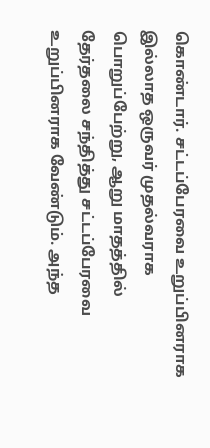கொண்டார். சட்டப்பேரவை உறுப்பினராக இல்லாத ஒருவர் முதல்வராக பொறுப்பேற்று, ஆறு மாதத்தில் தேர்தலை சந்தித்து சட்டப்பேரவை உறுப்பினராக வேண்டும். அந்த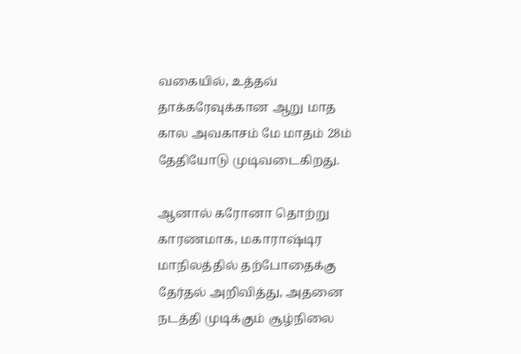வகையில், உத்தவ் தாக்கரேவுக்கான ஆறு மாத கால அவகாசம் மே மாதம் 28ம் தேதியோடு முடிவடைகிறது.

ஆனால் கரோனா தொற்று காரணமாக, மகாராஷ்டிர மாநிலத்தில் தற்போதைக்கு தேர்தல் அறிவித்து, அதனை நடத்தி முடிக்கும் சூழ்நிலை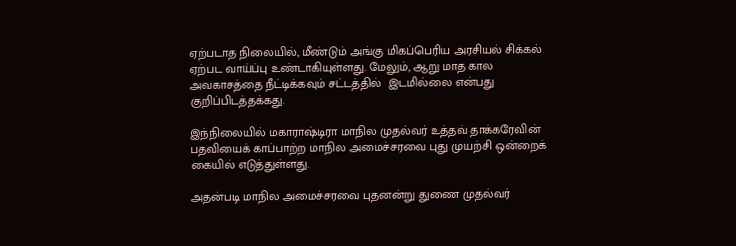ஏற்படாத நிலையில், மீண்டும் அங்கு மிகப்பெரிய அரசியல் சிக்கல் ஏற்பட வாய்ப்பு உண்டாகியுள்ளது. மேலும், ஆறு மாத கால அவகாசத்தை நீட்டிக்கவும் சட்டத்தில்  இடமில்லை என்பது குறிப்பிடத்தக்கது.

இந்நிலையில் மகாராஷ்டிரா மாநில முதல்வர் உத்தவ் தாக்கரேவின் பதவியைக் காப்பாற்ற மாநில அமைச்சரவை புது முயற்சி ஒன்றைக் கையில் எடுத்துள்ளது.

அதன்படி மாநில அமைச்சரவை புதனன்று துணை முதல்வர்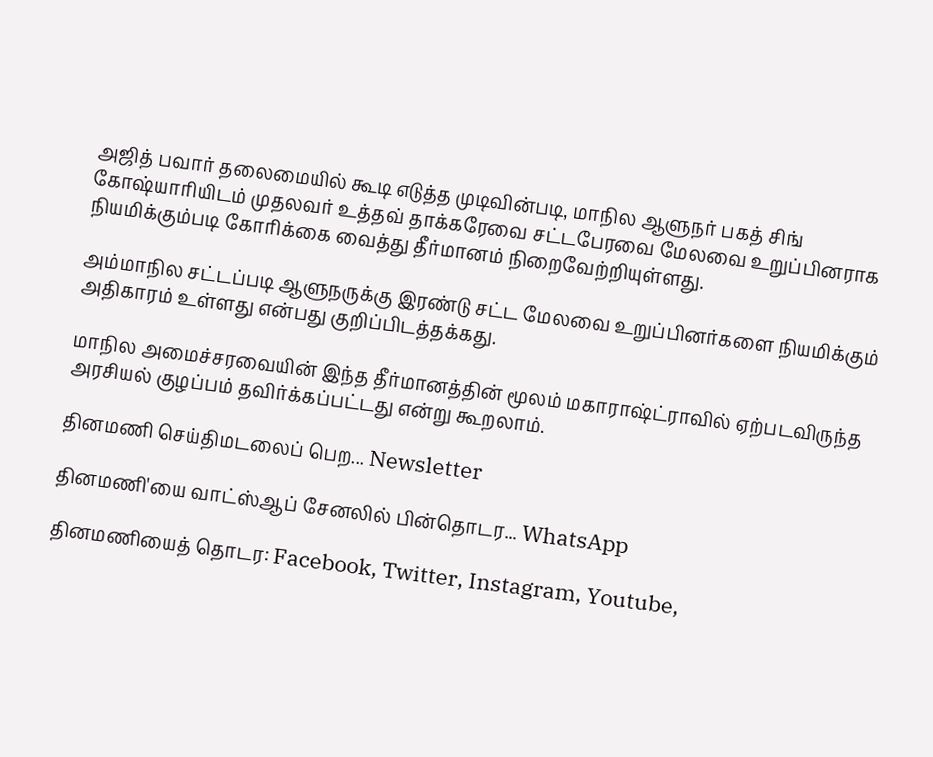அஜித் பவார் தலைமையில் கூடி எடுத்த முடிவின்படி, மாநில ஆளுநர் பகத் சிங் கோஷ்யாரியிடம் முதலவர் உத்தவ் தாக்கரேவை சட்டபேரவை மேலவை உறுப்பினராக நியமிக்கும்படி கோரிக்கை வைத்து தீர்மானம் நிறைவேற்றியுள்ளது.

அம்மாநில சட்டப்படி ஆளுநருக்கு இரண்டு சட்ட மேலவை உறுப்பினர்களை நியமிக்கும் அதிகாரம் உள்ளது என்பது குறிப்பிடத்தக்கது.

மாநில அமைச்சரவையின் இந்த தீர்மானத்தின் மூலம் மகாராஷ்ட்ராவில் ஏற்படவிருந்த அரசியல் குழப்பம் தவிர்க்கப்பட்டது என்று கூறலாம்.

தினமணி செய்திமடலைப் பெற... Newsletter

தினமணி'யை வாட்ஸ்ஆப் சேனலில் பின்தொடர... WhatsApp

தினமணியைத் தொடர: Facebook, Twitter, Instagram, Youtube,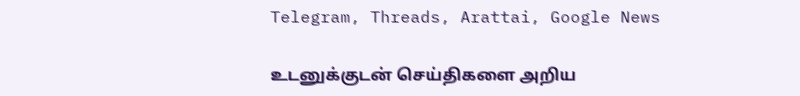Telegram, Threads, Arattai, Google News

உடனுக்குடன் செய்திகளை அறிய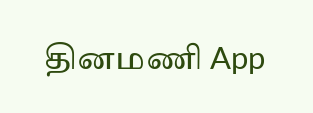தினமணி App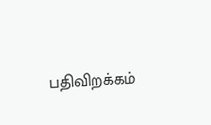பதிவிறக்கம்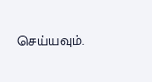செய்யவும்.